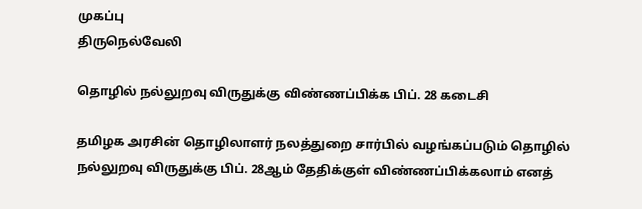முகப்பு
திருநெல்வேலி

தொழில் நல்லுறவு விருதுக்கு விண்ணப்பிக்க பிப். 28 கடைசி

தமிழக அரசின் தொழிலாளர் நலத்துறை சார்பில் வழங்கப்படும் தொழில் நல்லுறவு விருதுக்கு பிப். 28ஆம் தேதிக்குள் விண்ணப்பிக்கலாம் எனத்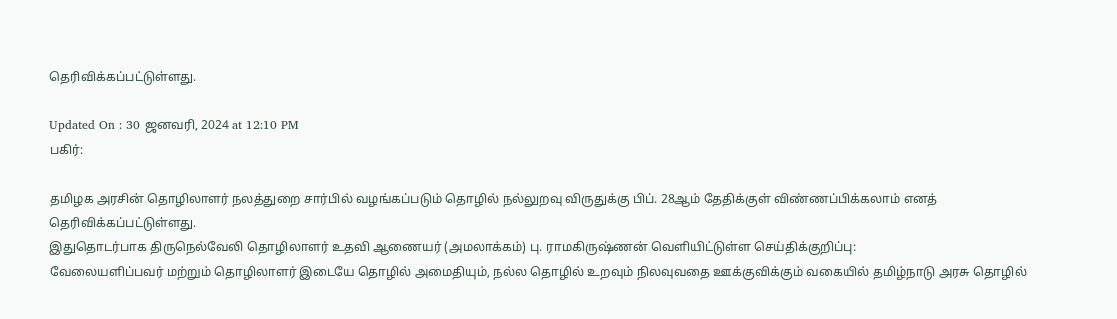தெரிவிக்கப்பட்டுள்ளது.

Updated On : 30 ஜனவரி, 2024 at 12:10 PM
பகிர்:

தமிழக அரசின் தொழிலாளர் நலத்துறை சார்பில் வழங்கப்படும் தொழில் நல்லுறவு விருதுக்கு பிப். 28ஆம் தேதிக்குள் விண்ணப்பிக்கலாம் எனத் தெரிவிக்கப்பட்டுள்ளது.
இதுதொடர்பாக திருநெல்வேலி தொழிலாளர் உதவி ஆணையர் (அமலாக்கம்) பு. ராமகிருஷ்ணன் வெளியிட்டுள்ள செய்திக்குறிப்பு:
வேலையளிப்பவர் மற்றும் தொழிலாளர் இடையே தொழில் அமைதியும், நல்ல தொழில் உறவும் நிலவுவதை ஊக்குவிக்கும் வகையில் தமிழ்நாடு அரசு தொழில்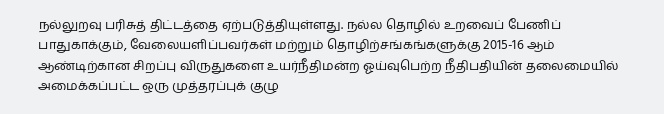நல்லுறவு பரிசுத் திட்டத்தை ஏற்படுத்தியுள்ளது. நல்ல தொழில் உறவைப் பேணிப் பாதுகாக்கும், வேலையளிப்பவர்கள் மற்றும் தொழிற்சங்கங்களுக்கு 2015-16 ஆம் ஆண்டிற்கான சிறப்பு விருதுகளை உயர்நீதிமன்ற ஓய்வுபெற்ற நீதிபதியின் தலைமையில் அமைக்கப்பட்ட ஒரு முத்தரப்புக் குழு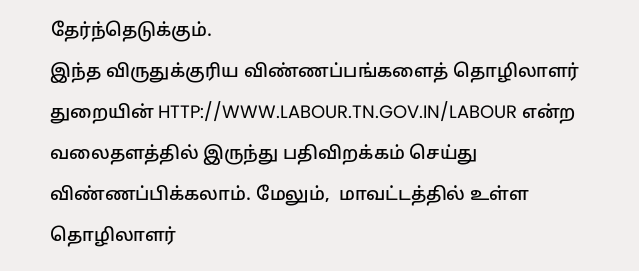தேர்ந்தெடுக்கும்.
இந்த விருதுக்குரிய விண்ணப்பங்களைத் தொழிலாளர் துறையின் HTTP://WWW.LABOUR.TN.GOV.IN/LABOUR என்ற வலைதளத்தில் இருந்து பதிவிறக்கம் செய்து விண்ணப்பிக்கலாம். மேலும்,  மாவட்டத்தில் உள்ள தொழிலாளர்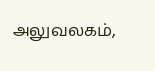அலுவலகம்,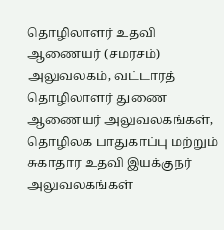தொழிலாளர் உதவி ஆணையர் (சமரசம்) அலுவலகம், வட்டாரத் தொழிலாளர் துணை ஆணையர் அலுவலகங்கள், தொழிலக பாதுகாப்பு மற்றும் சுகாதார உதவி இயக்குநர் அலுவலகங்கள்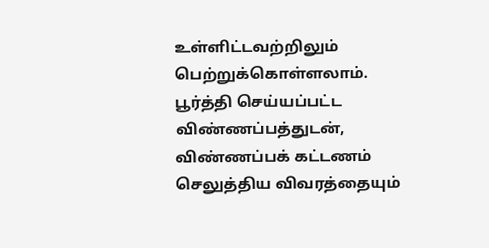உள்ளிட்டவற்றிலும் பெற்றுக்கொள்ளலாம்.
பூர்த்தி செய்யப்பட்ட விண்ணப்பத்துடன், விண்ணப்பக் கட்டணம் செலுத்திய விவரத்தையும்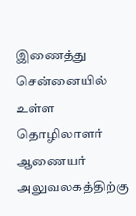இணைத்து சென்னையில் உள்ள தொழிலாளர் ஆணையர் அலுவலகத்திற்கு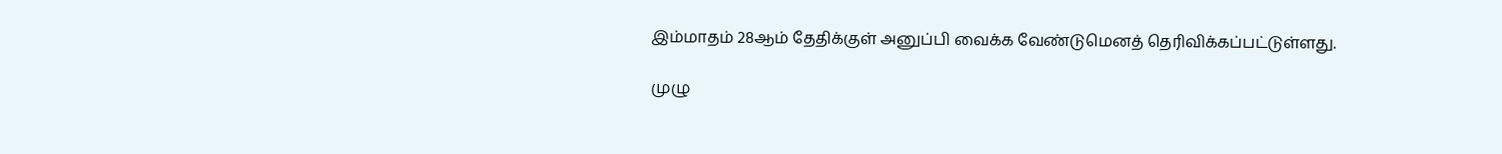இம்மாதம் 28ஆம் தேதிக்குள் அனுப்பி வைக்க வேண்டுமெனத் தெரிவிக்கப்பட்டுள்ளது.

முழு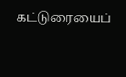கட்டுரையைப்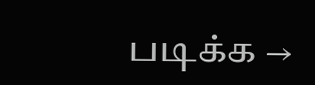படிக்க →